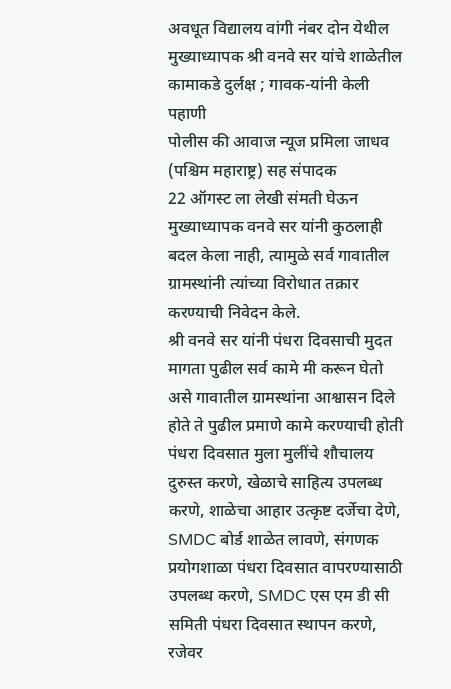अवधूत विद्यालय वांगी नंबर दोन येथील मुख्याध्यापक श्री वनवे सर यांचे शाळेतील कामाकडे दुर्लक्ष ; गावक-यांनी केली पहाणी
पोलीस की आवाज न्यूज प्रमिला जाधव (पश्चिम महाराष्ट्र) सह संपादक
22 ऑगस्ट ला लेखी संमती घेऊन मुख्याध्यापक वनवे सर यांनी कुठलाही बदल केला नाही, त्यामुळे सर्व गावातील ग्रामस्थांनी त्यांच्या विरोधात तक्रार करण्याची निवेदन केले.
श्री वनवे सर यांनी पंधरा दिवसाची मुदत मागता पुढील सर्व कामे मी करून घेतो असे गावातील ग्रामस्थांना आश्वासन दिले होते ते पुढील प्रमाणे कामे करण्याची होती पंधरा दिवसात मुला मुलींचे शौचालय दुरुस्त करणे, खेळाचे साहित्य उपलब्ध करणे, शाळेचा आहार उत्कृष्ट दर्जेचा देणे, SMDC बोर्ड शाळेत लावणे, संगणक प्रयोगशाळा पंधरा दिवसात वापरण्यासाठी उपलब्ध करणे, SMDC एस एम डी सी समिती पंधरा दिवसात स्थापन करणे, रजेवर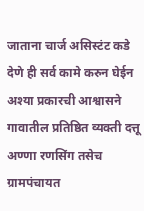जाताना चार्ज असिस्टंट कडे देणे ही सर्व कामे करुन घेईन अश्या प्रकारची आश्वासने गावातील प्रतिष्ठित व्यक्ती दत्तू अण्णा रणसिंग तसेच ग्रामपंचायत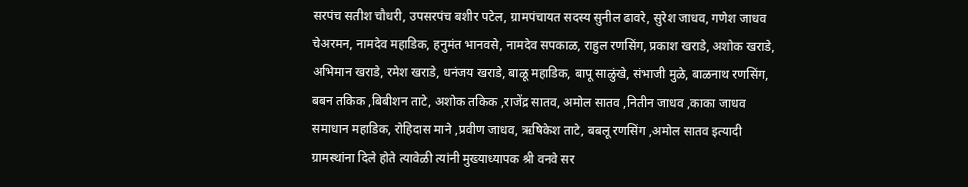सरपंच सतीश चौधरी, उपसरपंच बशीर पटेल, ग्रामपंचायत सदस्य सुनील ढावरे, सुरेश जाधव, गणेश जाधव चेअरमन, नामदेव महाडिक, हनुमंत भानवसे, नामदेव सपकाळ, राहुल रणसिंग, प्रकाश खराडे, अशोक खराडे, अभिमान खराडे, रमेश खराडे, धनंजय खराडे, बाळू महाडिक, बापू साळुंखे, संभाजी मुळे, बाळनाथ रणसिंग, बबन तकिक ,बिबीशन ताटे, अशोक तकिक ,राजेंद्र सातव, अमोल सातव ,नितीन जाधव ,काका जाधव समाधान महाडिक, रोहिदास माने ,प्रवीण जाधव, ऋषिकेश ताटे, बबलू रणसिंग ,अमोल सातव इत्यादी ग्रामस्थांना दिले होते त्यावेळी त्यांनी मुख्याध्यापक श्री वनवे सर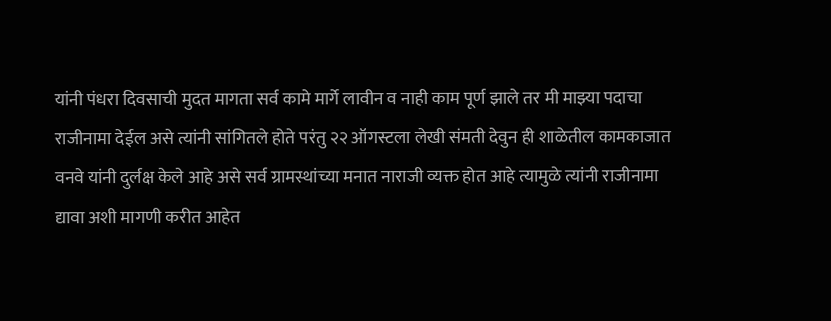यांनी पंधरा दिवसाची मुदत मागता सर्व कामे मार्गे लावीन व नाही काम पूर्ण झाले तर मी माझ्या पदाचा राजीनामा देईल असे त्यांनी सांगितले होते परंतु २२ ऑगस्टला लेखी संमती देवुन ही शाळेतील कामकाजात वनवे यांनी दुर्लक्ष केले आहे असे सर्व ग्रामस्थांच्या मनात नाराजी व्यक्त होत आहे त्यामुळे त्यांनी राजीनामा द्यावा अशी मागणी करीत आहेत